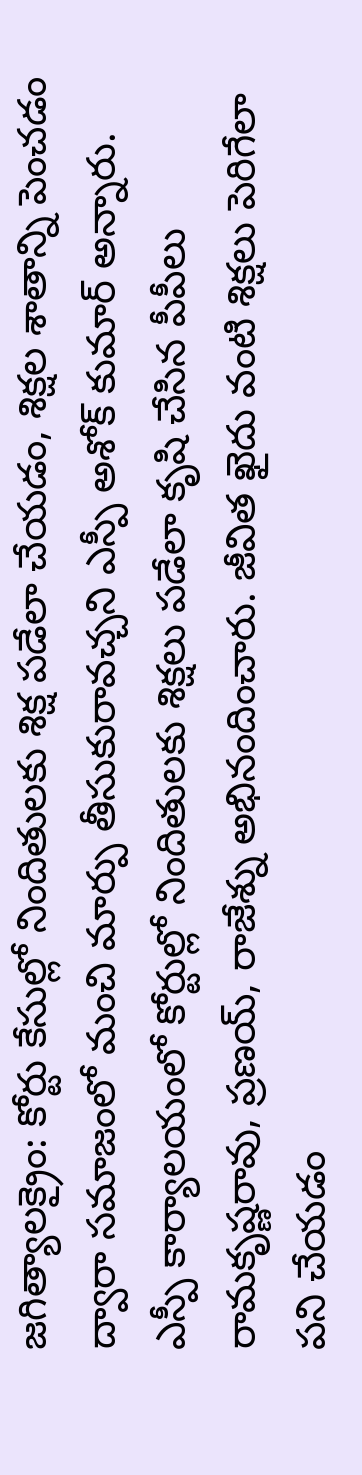జగిత్యాలక్రైం: కోర్టు కేసుల్లో నిందితులకు శిక్ష పడేలా చేయడం, శిక్షల శాతాన్ని పెంచడం ద్వారా సమాజంలో మంచి మార్పు తీసుకురావచ్చని ఎస్పీ అశోక్ కుమార్ అన్నారు. ఎస్పీ కార్యాలయంలో కోర్టుల్లో నిందితులకు శిక్షలు పడేలా కృషి చేసిన పీపీలు రామకృష్ణరావు, ప్రణయ్, రాజేశ్ను అభినందించారు. జీవిత ఖైదు వంటి శిక్షలు పెరిగేలా పని చేయడం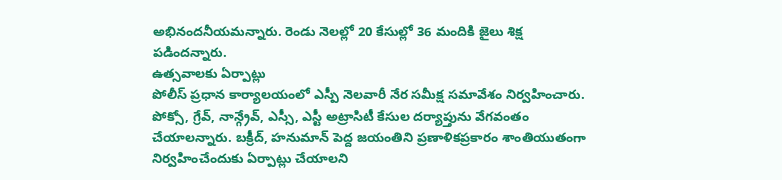అభినందనీయమన్నారు. రెండు నెలల్లో 20 కేసుల్లో 36 మందికి జైలు శిక్ష పడిందన్నారు.
ఉత్సవాలకు ఏర్పాట్లు
పోలీస్ ప్రధాన కార్యాలయంలో ఎస్పీ నెలవారీ నేర సమీక్ష సమావేశం నిర్వహించారు. పోక్సో, గ్రేవ్, నాన్గ్రేవ్, ఎస్సీ, ఎస్టీ అట్రాసిటీ కేసుల దర్యాప్తును వేగవంతం చేయాలన్నారు. బక్రీద్, హనుమాన్ పెద్ద జయంతిని ప్రణాళికప్రకారం శాంతియుతంగా నిర్వహించేందుకు ఏర్పాట్లు చేయాలని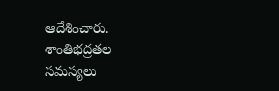ఆదేశించారు. శాంతిభద్రతల సమస్యలు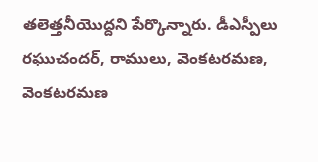తలెత్తనీయొద్దని పేర్కొన్నారు. డీఎస్పీలు రఘుచందర్, రాములు, వెంకటరమణ, వెంకటరమణ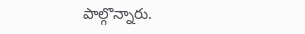పాల్గొన్నారు.